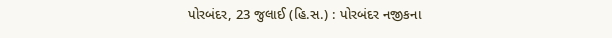પોરબંદર, 23 જુલાઈ (હિ.સ.) : પોરબંદર નજીકના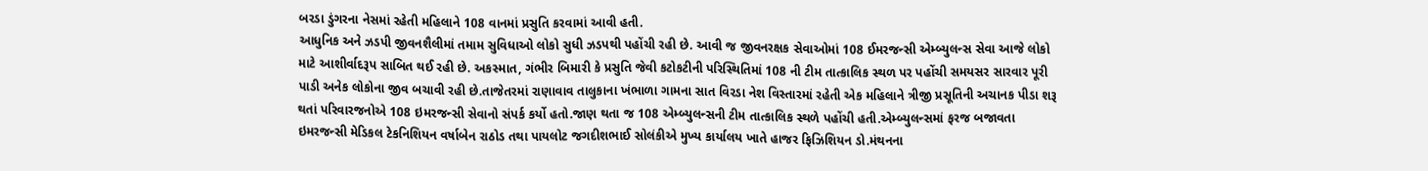બરડા ડુંગરના નેસમાં રહેતી મહિલાને 108 વાનમાં પ્રસુતિ કરવામાં આવી હતી.
આધુનિક અને ઝડપી જીવનશૈલીમાં તમામ સુવિધાઓ લોકો સુધી ઝડપથી પહોંચી રહી છે. આવી જ જીવનરક્ષક સેવાઓમાં 108 ઈમરજન્સી એમ્બ્યુલન્સ સેવા આજે લોકો માટે આશીર્વાદરૂપ સાબિત થઈ રહી છે. અકસ્માત, ગંભીર બિમારી કે પ્રસુતિ જેવી કટોકટીની પરિસ્થિતિમાં 108 ની ટીમ તાત્કાલિક સ્થળ પર પહોંચી સમયસર સારવાર પૂરી પાડી અનેક લોકોના જીવ બચાવી રહી છે.તાજેતરમાં રાણાવાવ તાલુકાના ખંભાળા ગામના સાત વિરડા નેશ વિસ્તારમાં રહેતી એક મહિલાને ત્રીજી પ્રસૂતિની અચાનક પીડા શરૂ થતાં પરિવારજનોએ 108 ઇમરજન્સી સેવાનો સંપર્ક કર્યો હતો.જાણ થતા જ 108 એમ્બ્યુલન્સની ટીમ તાત્કાલિક સ્થળે પહોંચી હતી.એમ્બ્યુલન્સમાં ફરજ બજાવતા ઇમરજન્સી મેડિકલ ટેકનિશિયન વર્ષાબેન રાઠોડ તથા પાયલોટ જગદીશભાઈ સોલંકીએ મુખ્ય કાર્યાલય ખાતે હાજર ફિઝિશિયન ડો.મંથનના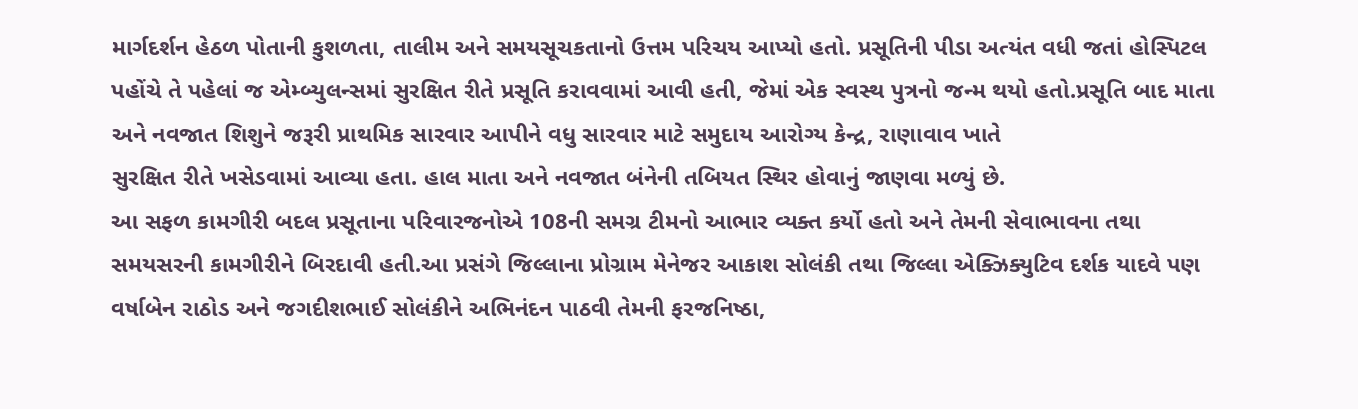માર્ગદર્શન હેઠળ પોતાની કુશળતા, તાલીમ અને સમયસૂચકતાનો ઉત્તમ પરિચય આપ્યો હતો. પ્રસૂતિની પીડા અત્યંત વધી જતાં હોસ્પિટલ પહોંચે તે પહેલાં જ એમ્બ્યુલન્સમાં સુરક્ષિત રીતે પ્રસૂતિ કરાવવામાં આવી હતી, જેમાં એક સ્વસ્થ પુત્રનો જન્મ થયો હતો.પ્રસૂતિ બાદ માતા અને નવજાત શિશુને જરૂરી પ્રાથમિક સારવાર આપીને વધુ સારવાર માટે સમુદાય આરોગ્ય કેન્દ્ર, રાણાવાવ ખાતે
સુરક્ષિત રીતે ખસેડવામાં આવ્યા હતા. હાલ માતા અને નવજાત બંનેની તબિયત સ્થિર હોવાનું જાણવા મળ્યું છે.
આ સફળ કામગીરી બદલ પ્રસૂતાના પરિવારજનોએ 108ની સમગ્ર ટીમનો આભાર વ્યક્ત કર્યો હતો અને તેમની સેવાભાવના તથા સમયસરની કામગીરીને બિરદાવી હતી.આ પ્રસંગે જિલ્લાના પ્રોગ્રામ મેનેજર આકાશ સોલંકી તથા જિલ્લા એક્ઝિક્યુટિવ દર્શક યાદવે પણ વર્ષાબેન રાઠોડ અને જગદીશભાઈ સોલંકીને અભિનંદન પાઠવી તેમની ફરજનિષ્ઠા,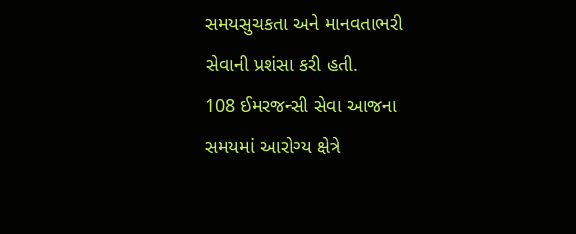સમયસુચકતા અને માનવતાભરી સેવાની પ્રશંસા કરી હતી.
108 ઈમરજન્સી સેવા આજના સમયમાં આરોગ્ય ક્ષેત્રે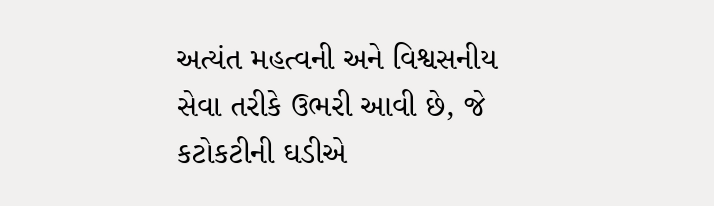અત્યંત મહત્વની અને વિશ્વસનીય સેવા તરીકે ઉભરી આવી છે, જે કટોકટીની ઘડીએ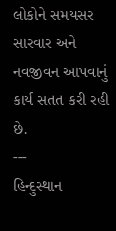લોકોને સમયસર સારવાર અને નવજીવન આપવાનું કાર્ય સતત કરી રહી છે.
---
હિન્દુસ્થાન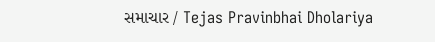સમાચાર / Tejas Pravinbhai Dholariya